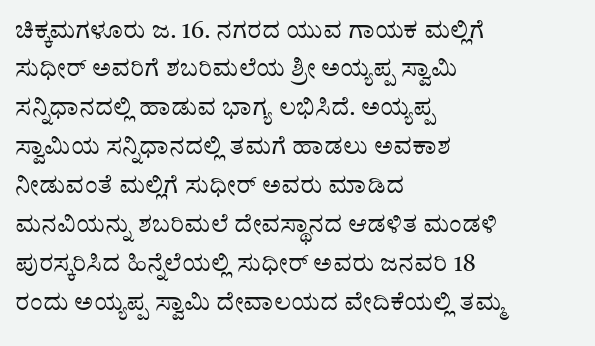ಚಿಕ್ಕಮಗಳೂರು ಜ. 16. ನಗರದ ಯುವ ಗಾಯಕ ಮಲ್ಲಿಗೆ ಸುಧೀರ್ ಅವರಿಗೆ ಶಬರಿಮಲೆಯ ಶ್ರೀ ಅಯ್ಯಪ್ಪ ಸ್ವಾಮಿ ಸನ್ನಿಧಾನದಲ್ಲಿ ಹಾಡುವ ಭಾಗ್ಯ ಲಭಿಸಿದೆ. ಅಯ್ಯಪ್ಪ ಸ್ವಾಮಿಯ ಸನ್ನಿಧಾನದಲ್ಲಿ ತಮಗೆ ಹಾಡಲು ಅವಕಾಶ ನೀಡುವಂತೆ ಮಲ್ಲಿಗೆ ಸುಧೀರ್ ಅವರು ಮಾಡಿದ ಮನವಿಯನ್ನು ಶಬರಿಮಲೆ ದೇವಸ್ಥಾನದ ಆಡಳಿತ ಮಂಡಳಿ ಪುರಸ್ಕರಿಸಿದ ಹಿನ್ನೆಲೆಯಲ್ಲಿ ಸುಧೀರ್ ಅವರು ಜನವರಿ 18 ರಂದು ಅಯ್ಯಪ್ಪ ಸ್ವಾಮಿ ದೇವಾಲಯದ ವೇದಿಕೆಯಲ್ಲಿ ತಮ್ಮ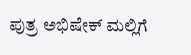ಪುತ್ರ ಅಭಿಷೇಕ್ ಮಲ್ಲಿಗೆ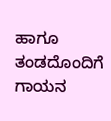ಹಾಗೂ ತಂಡದೊಂದಿಗೆ ಗಾಯನ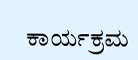ಕಾರ್ಯಕ್ರಮ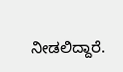ನೀಡಲಿದ್ದಾರೆ.